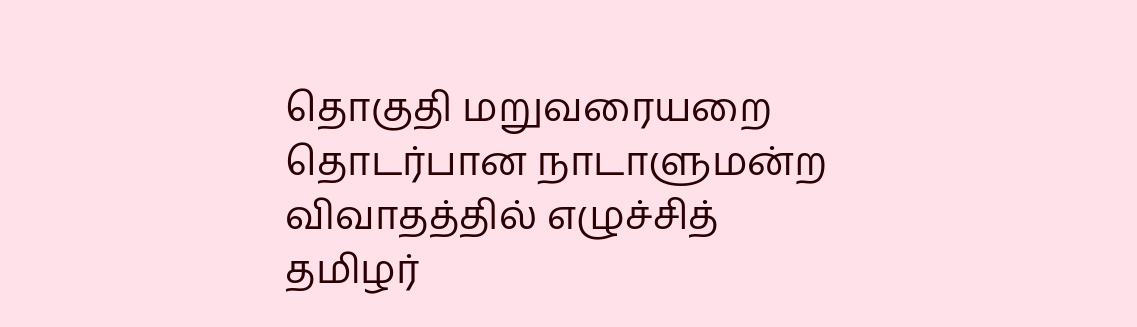தொகுதி மறுவரையறை தொடர்பான நாடாளுமன்ற விவாதத்தில் எழுச்சித் தமிழர்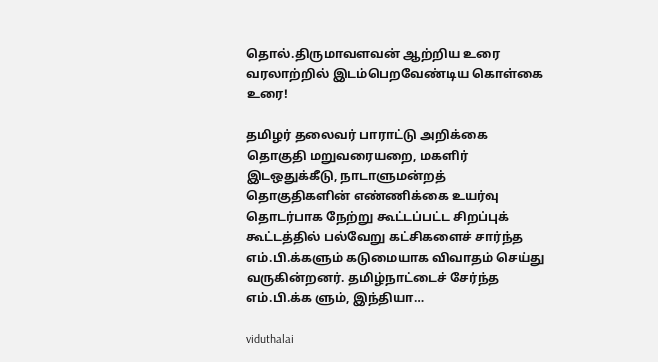தொல்.திருமாவளவன் ஆற்றிய உரை வரலாற்றில் இடம்பெறவேண்டிய கொள்கை உரை!

தமிழர் தலைவர் பாராட்டு அறிக்கை தொகுதி மறுவரையறை, மகளிர் இடஒதுக்கீடு, நாடாளுமன்றத் தொகுதிகளின் எண்ணிக்கை உயர்வு தொடர்பாக நேற்று கூட்டப்பட்ட சிறப்புக் கூட்டத்தில் பல்வேறு கட்சிகளைச் சார்ந்த எம்.பி.க்களும் கடுமையாக விவாதம் செய்து வருகின்றனர். தமிழ்நாட்டைச் சேர்ந்த எம்.பி.க்க ளும், இந்தியா…

viduthalai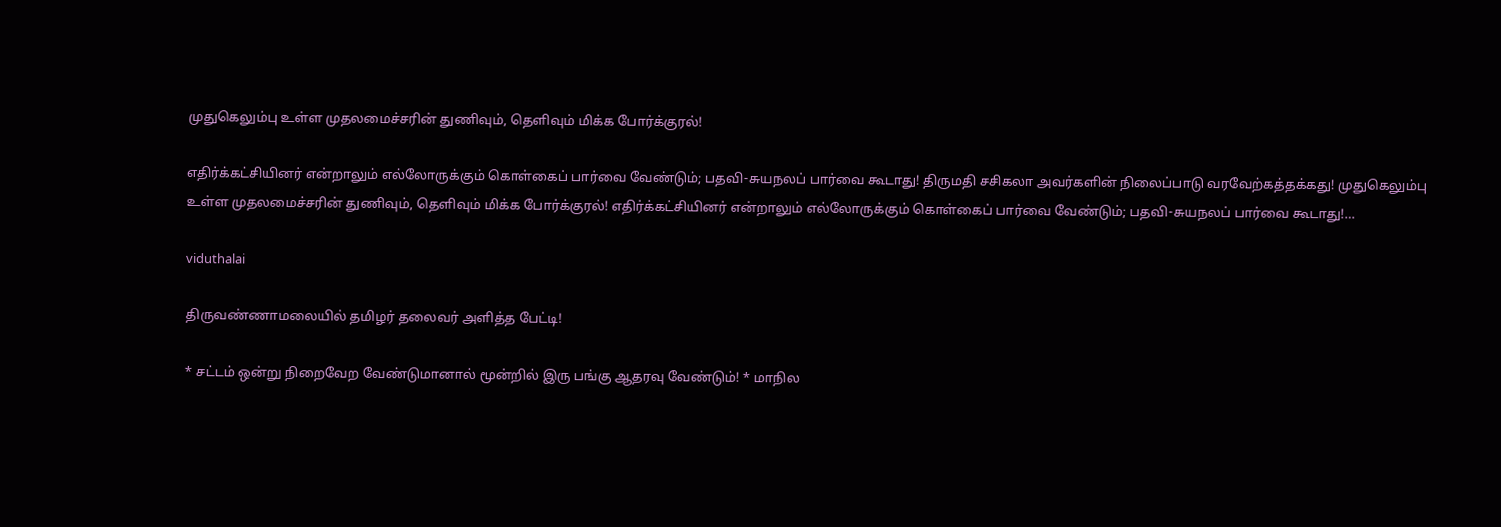முதுகெலும்பு உள்ள முதலமைச்சரின் துணிவும், தெளிவும் மிக்க போர்க்குரல்!

எதிர்க்கட்சியினர் என்றாலும் எல்லோருக்கும் கொள்கைப் பார்வை வேண்டும்; பதவி-சுயநலப் பார்வை கூடாது! திருமதி சசிகலா அவர்களின் நிலைப்பாடு வரவேற்கத்தக்கது! முதுகெலும்பு உள்ள முதலமைச்சரின் துணிவும், தெளிவும் மிக்க போர்க்குரல்! எதிர்க்கட்சியினர் என்றாலும் எல்லோருக்கும் கொள்கைப் பார்வை வேண்டும்; பதவி-சுயநலப் பார்வை கூடாது!…

viduthalai

திருவண்ணாமலையில் தமிழர் தலைவர் அளித்த பேட்டி!

* சட்டம் ஒன்று நிறைவேற வேண்டுமானால் மூன்றில் இரு பங்கு ஆதரவு வேண்டும்! * மாநில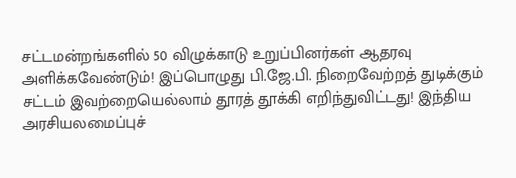சட்டமன்றங்களில் 50 விழுக்காடு உறுப்பினர்கள் ஆதரவு அளிக்கவேண்டும்! இப்பொழுது பி.ஜே.பி. நிறைவேற்றத் துடிக்கும் சட்டம் இவற்றையெல்லாம் தூரத் தூக்கி எறிந்துவிட்டது! இந்திய அரசியலமைப்புச்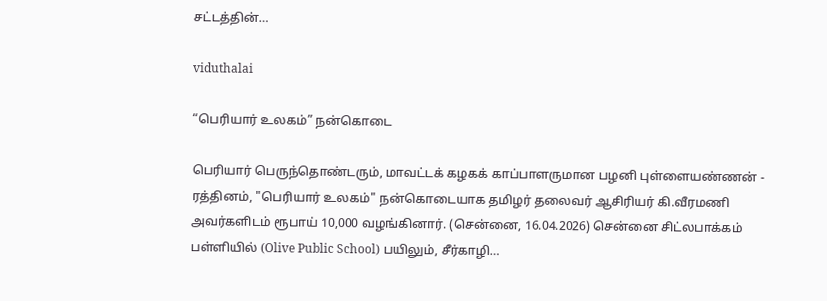சட்டத்தின்…

viduthalai

“பெரியார் உலகம்” நன்கொடை

பெரியார் பெருந்தொண்டரும், மாவட்டக் கழகக் காப்பாளருமான பழனி புள்ளையண்ணன் - ரத்தினம், "பெரியார் உலகம்" நன்கொடையாக தமிழர் தலைவர் ஆசிரியர் கி.வீரமணி அவர்களிடம் ரூபாய் 10,000 வழங்கினார். (சென்னை, 16.04.2026) சென்னை சிட்லபாக்கம் பள்ளியில் (Olive Public School) பயிலும், சீர்காழி…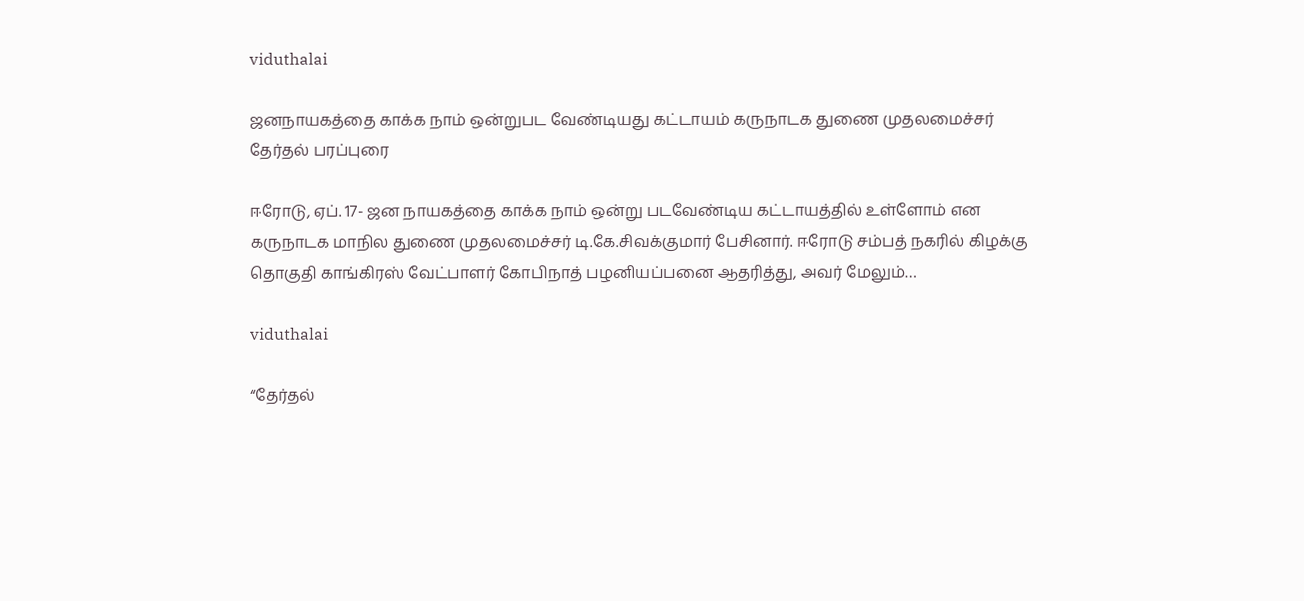viduthalai

ஜனநாயகத்தை காக்க நாம் ஒன்றுபட வேண்டியது கட்டாயம் கருநாடக துணை முதலமைச்சர் தேர்தல் பரப்புரை

ஈரோடு, ஏப். 17- ஜன நாயகத்தை காக்க நாம் ஒன்று படவேண்டிய கட்டாயத்தில் உள்ளோம் என கருநாடக மாநில துணை முதலமைச்சர் டி.கே.சிவக்குமார் பேசினார். ஈரோடு சம்பத் நகரில் கிழக்கு தொகுதி காங்கிரஸ் வேட்பாளர் கோபிநாத் பழனியப்பனை ஆதரித்து, அவர் மேலும்…

viduthalai

“தேர்தல்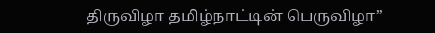திருவிழா தமிழ்நாட்டின் பெருவிழா”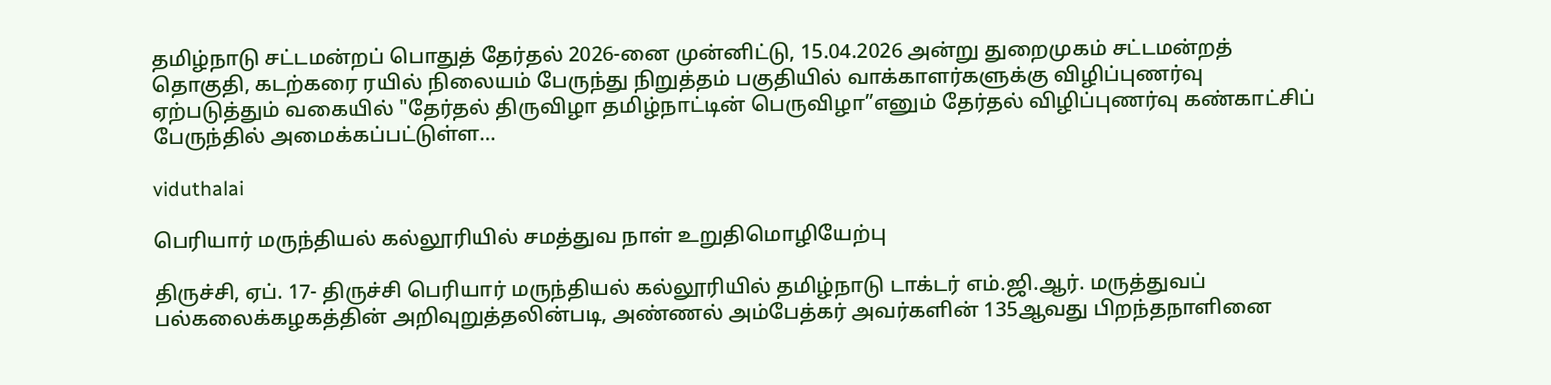தமிழ்நாடு சட்டமன்றப் பொதுத் தேர்தல் 2026-னை முன்னிட்டு, 15.04.2026 அன்று துறைமுகம் சட்டமன்றத் தொகுதி, கடற்கரை ரயில் நிலையம் பேருந்து நிறுத்தம் பகுதியில் வாக்காளர்களுக்கு விழிப்புணர்வு ஏற்படுத்தும் வகையில் "தேர்தல் திருவிழா தமிழ்நாட்டின் பெருவிழா”எனும் தேர்தல் விழிப்புணர்வு கண்காட்சிப் பேருந்தில் அமைக்கப்பட்டுள்ள…

viduthalai

பெரியார் மருந்தியல் கல்லூரியில் சமத்துவ நாள் உறுதிமொழியேற்பு

திருச்சி, ஏப். 17- திருச்சி பெரியார் மருந்தியல் கல்லூரியில் தமிழ்நாடு டாக்டர் எம்.ஜி.ஆர். மருத்துவப் பல்கலைக்கழகத்தின் அறிவுறுத்தலின்படி, அண்ணல் அம்பேத்கர் அவர்களின் 135ஆவது பிறந்தநாளினை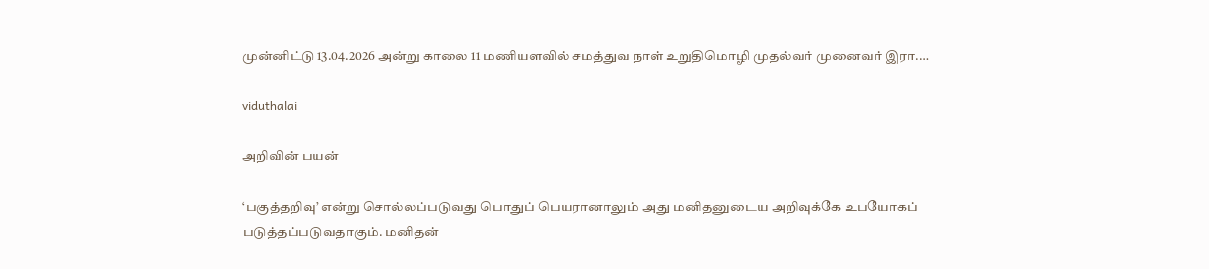முன்னிட்டு 13.04.2026 அன்று காலை 11 மணியளவில் சமத்துவ நாள் உறுதிமொழி முதல்வர் முனைவர் இரா.…

viduthalai

அறிவின் பயன்

‘பகுத்தறிவு’ என்று சொல்லப்படுவது பொதுப் பெயரானாலும் அது மனிதனுடைய அறிவுக்கே உபயோகப் படுத்தப்படுவதாகும். மனிதன்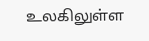உலகிலுள்ள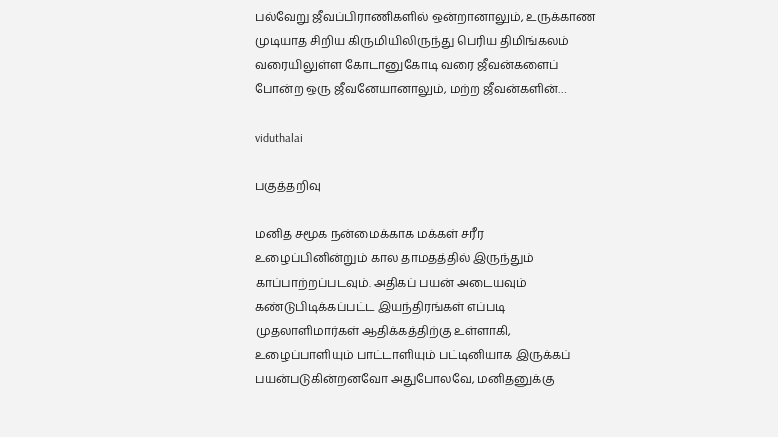பல்வேறு ஜீவப்பிராணிகளில் ஒன்றானாலும், உருக்காண முடியாத சிறிய கிருமியிலிருந்து பெரிய திமிங்கலம் வரையிலுள்ள கோடானுகோடி வரை ஜீவன்களைப் போன்ற ஒரு ஜீவனேயானாலும், மற்ற ஜீவன்களின்…

viduthalai

பகுத்தறிவு

மனித சமூக நன்மைக்காக மக்கள் சரீர உழைப்பினின்றும் கால தாமதத்தில் இருந்தும் காப்பாற்றப்படவும். அதிகப் பயன் அடையவும் கண்டுபிடிக்கப்பட்ட இயந்திரங்கள் எப்படி முதலாளிமார்கள் ஆதிக்கத்திற்கு உள்ளாகி, உழைப்பாளியும் பாட்டாளியும் பட்டினியாக இருக்கப் பயன்படுகின்றனவோ அதுபோலவே, மனிதனுக்கு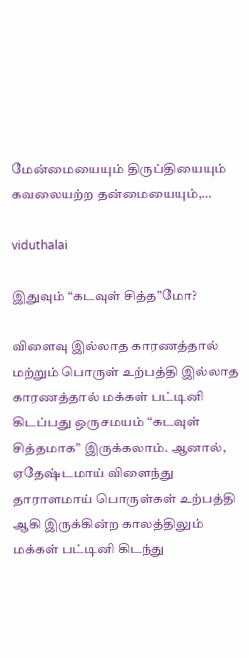மேன்மையையும் திருப்தியையும் கவலையற்ற தன்மையையும்,…

viduthalai

இதுவும் “கடவுள் சித்த”மோ?

விளைவு இல்லாத காரணத்தால் மற்றும் பொருள் உற்பத்தி இல்லாத காரணத்தால் மக்கள் பட்டினி கிடப்பது ஒருசமயம் “கடவுள் சித்தமாக” இருக்கலாம். ஆனால், ஏதேஷ்டமாய் விளைந்து தாராளமாய் பொருள்கள் உற்பத்தி ஆகி இருக்கின்ற காலத்திலும் மக்கள் பட்டினி கிடந்து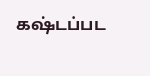கஷ்டப்பட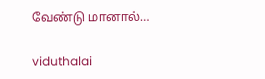வேண்டு மானால்…

viduthalai